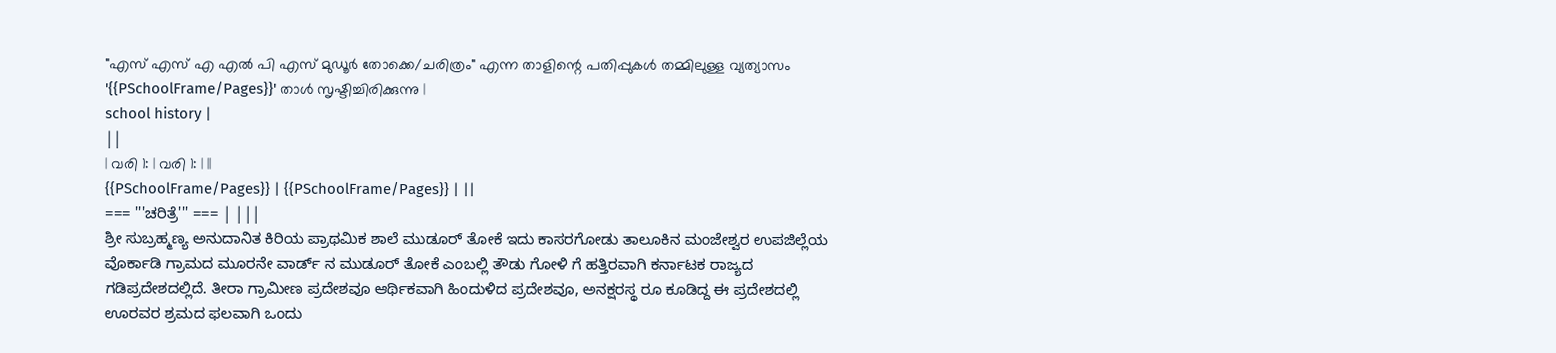"എസ് എസ് എ എൽ പി എസ് മുഡൂർ തോക്കെ/ചരിത്രം" എന്ന താളിന്റെ പതിപ്പുകൾ തമ്മിലുള്ള വ്യത്യാസം
'{{PSchoolFrame/Pages}}' താൾ സൃഷ്ടിച്ചിരിക്കുന്നു |
school history |
||
| വരി 1: | വരി 1: | ||
{{PSchoolFrame/Pages}} | {{PSchoolFrame/Pages}} | ||
=== '''ಚರಿತ್ರೆ''' === | |||
ಶ್ರೀ ಸುಬ್ರಹ್ಮಣ್ಯ ಅನುದಾನಿತ ಕಿರಿಯ ಪ್ರಾಥಮಿಕ ಶಾಲೆ ಮುಡೂರ್ ತೋಕೆ ಇದು ಕಾಸರಗೋಡು ತಾಲೂಕಿನ ಮಂಜೇಶ್ವರ ಉಪಜಿಲ್ಲೆಯ ವೊರ್ಕಾಡಿ ಗ್ರಾಮದ ಮೂರನೇ ವಾರ್ಡ್ ನ ಮುಡೂರ್ ತೋಕೆ ಎಂಬಲ್ಲಿ ತೌಡು ಗೋಳಿ ಗೆ ಹತ್ತಿರವಾಗಿ ಕರ್ನಾಟಕ ರಾಜ್ಯದ ಗಡಿಪ್ರದೇಶದಲ್ಲಿದೆ. ತೀರಾ ಗ್ರಾಮೀಣ ಪ್ರದೇಶವೂ ಆರ್ಥಿಕವಾಗಿ ಹಿಂದುಳಿದ ಪ್ರದೇಶವೂ, ಅನಕ್ಷರಸ್ಥ ರೂ ಕೂಡಿದ್ದ ಈ ಪ್ರದೇಶದಲ್ಲಿ ಊರವರ ಶ್ರಮದ ಫಲವಾಗಿ ಒಂದು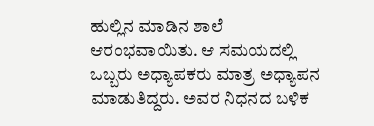ಹುಲ್ಲಿನ ಮಾಡಿನ ಶಾಲೆ ಆರಂಭವಾಯಿತು. ಆ ಸಮಯದಲ್ಲಿ ಒಬ್ಬರು ಅಧ್ಯಾಪಕರು ಮಾತ್ರ ಅಧ್ಯಾಪನ ಮಾಡುತಿದ್ದರು. ಅವರ ನಿಧನದ ಬಳಿಕ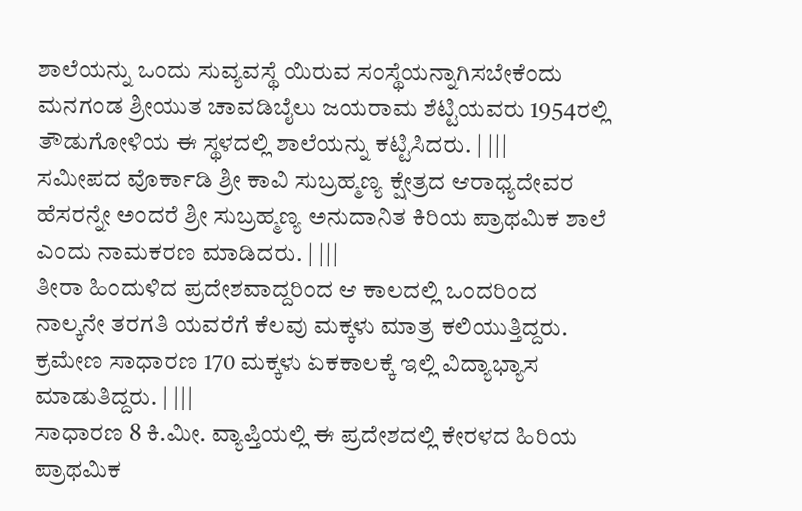ಶಾಲೆಯನ್ನು ಒಂದು ಸುವ್ಯವಸ್ಥೆ ಯಿರುವ ಸಂಸ್ಥೆಯನ್ನಾಗಿಸಬೇಕೆಂದು ಮನಗಂಡ ಶ್ರೀಯುತ ಚಾವಡಿಬೈಲು ಜಯರಾಮ ಶೆಟ್ಟಿಯವರು 1954ರಲ್ಲಿ ತೌಡುಗೋಳಿಯ ಈ ಸ್ಥಳದಲ್ಲಿ ಶಾಲೆಯನ್ನು ಕಟ್ಟಿಸಿದರು. | |||
ಸಮೀಪದ ವೊರ್ಕಾಡಿ ಶ್ರೀ ಕಾವಿ ಸುಬ್ರಹ್ಮಣ್ಯ ಕ್ಷೇತ್ರದ ಆರಾಧ್ಯದೇವರ ಹೆಸರನ್ನೇ ಅಂದರೆ ಶ್ರೀ ಸುಬ್ರಹ್ಮಣ್ಯ ಅನುದಾನಿತ ಕಿರಿಯ ಪ್ರಾಥಮಿಕ ಶಾಲೆ ಎಂದು ನಾಮಕರಣ ಮಾಡಿದರು. | |||
ತೀರಾ ಹಿಂದುಳಿದ ಪ್ರದೇಶವಾದ್ದರಿಂದ ಆ ಕಾಲದಲ್ಲಿ ಒಂದರಿಂದ ನಾಲ್ಕನೇ ತರಗತಿ ಯವರೆಗೆ ಕೆಲವು ಮಕ್ಕಳು ಮಾತ್ರ ಕಲಿಯುತ್ತಿದ್ದರು. ಕ್ರಮೇಣ ಸಾಧಾರಣ 170 ಮಕ್ಕಳು ಏಕಕಾಲಕ್ಕೆ ಇಲ್ಲಿ ವಿದ್ಯಾಭ್ಯಾಸ ಮಾಡುತಿದ್ದರು. | |||
ಸಾಧಾರಣ 8 ಕಿ.ಮೀ. ವ್ಯಾಪ್ತಿಯಲ್ಲಿ ಈ ಪ್ರದೇಶದಲ್ಲಿ ಕೇರಳದ ಹಿರಿಯ ಪ್ರಾಥಮಿಕ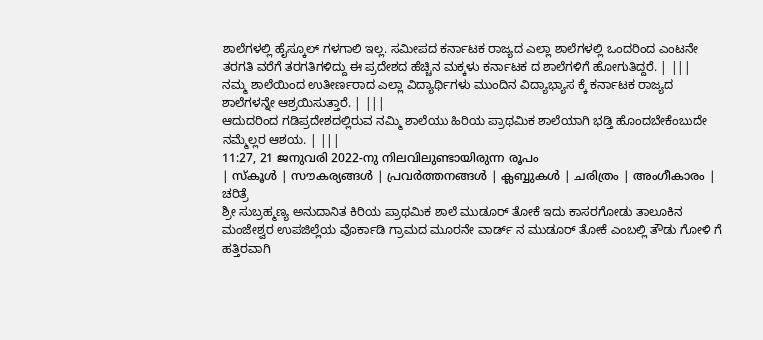ಶಾಲೆಗಳಲ್ಲಿ ಹೈಸ್ಕೂಲ್ ಗಳಗಾಲಿ ಇಲ್ಲ. ಸಮೀಪದ ಕರ್ನಾಟಕ ರಾಜ್ಯದ ಎಲ್ಲಾ ಶಾಲೆಗಳಲ್ಲಿ ಒಂದರಿಂದ ಎಂಟನೇ ತರಗತಿ ವರೆಗೆ ತರಗತಿಗಳಿದ್ದು ಈ ಪ್ರದೇಶದ ಹೆಚ್ಚಿನ ಮಕ್ಕಳು ಕರ್ನಾಟಕ ದ ಶಾಲೆಗಳಿಗೆ ಹೋಗುತಿದ್ದರೆ. | |||
ನಮ್ಮ ಶಾಲೆಯಿಂದ ಉತೀರ್ಣರಾದ ಎಲ್ಲಾ ವಿದ್ಯಾರ್ಥಿಗಳು ಮುಂದಿನ ವಿದ್ಯಾಭ್ಯಾಸ ಕ್ಕೆ ಕರ್ನಾಟಕ ರಾಜ್ಯದ ಶಾಲೆಗಳನ್ನೇ ಆಶ್ರಯಿಸುತ್ತಾರೆ. | |||
ಆದುದರಿಂದ ಗಡಿಪ್ರದೇಶದಲ್ಲಿರುವ ನಮ್ಮಿ ಶಾಲೆಯು ಹಿರಿಯ ಪ್ರಾಥಮಿಕ ಶಾಲೆಯಾಗಿ ಭಡ್ತಿ ಹೊಂದಬೇಕೆಂಬುದೇ ನಮ್ಮೆಲ್ಲರ ಆಶಯ. | |||
11:27, 21 ജനുവരി 2022-നു നിലവിലുണ്ടായിരുന്ന രൂപം
| സ്കൂൾ | സൗകര്യങ്ങൾ | പ്രവർത്തനങ്ങൾ | ക്ലബ്ബുകൾ | ചരിത്രം | അംഗീകാരം |
ಚರಿತ್ರೆ
ಶ್ರೀ ಸುಬ್ರಹ್ಮಣ್ಯ ಅನುದಾನಿತ ಕಿರಿಯ ಪ್ರಾಥಮಿಕ ಶಾಲೆ ಮುಡೂರ್ ತೋಕೆ ಇದು ಕಾಸರಗೋಡು ತಾಲೂಕಿನ ಮಂಜೇಶ್ವರ ಉಪಜಿಲ್ಲೆಯ ವೊರ್ಕಾಡಿ ಗ್ರಾಮದ ಮೂರನೇ ವಾರ್ಡ್ ನ ಮುಡೂರ್ ತೋಕೆ ಎಂಬಲ್ಲಿ ತೌಡು ಗೋಳಿ ಗೆ ಹತ್ತಿರವಾಗಿ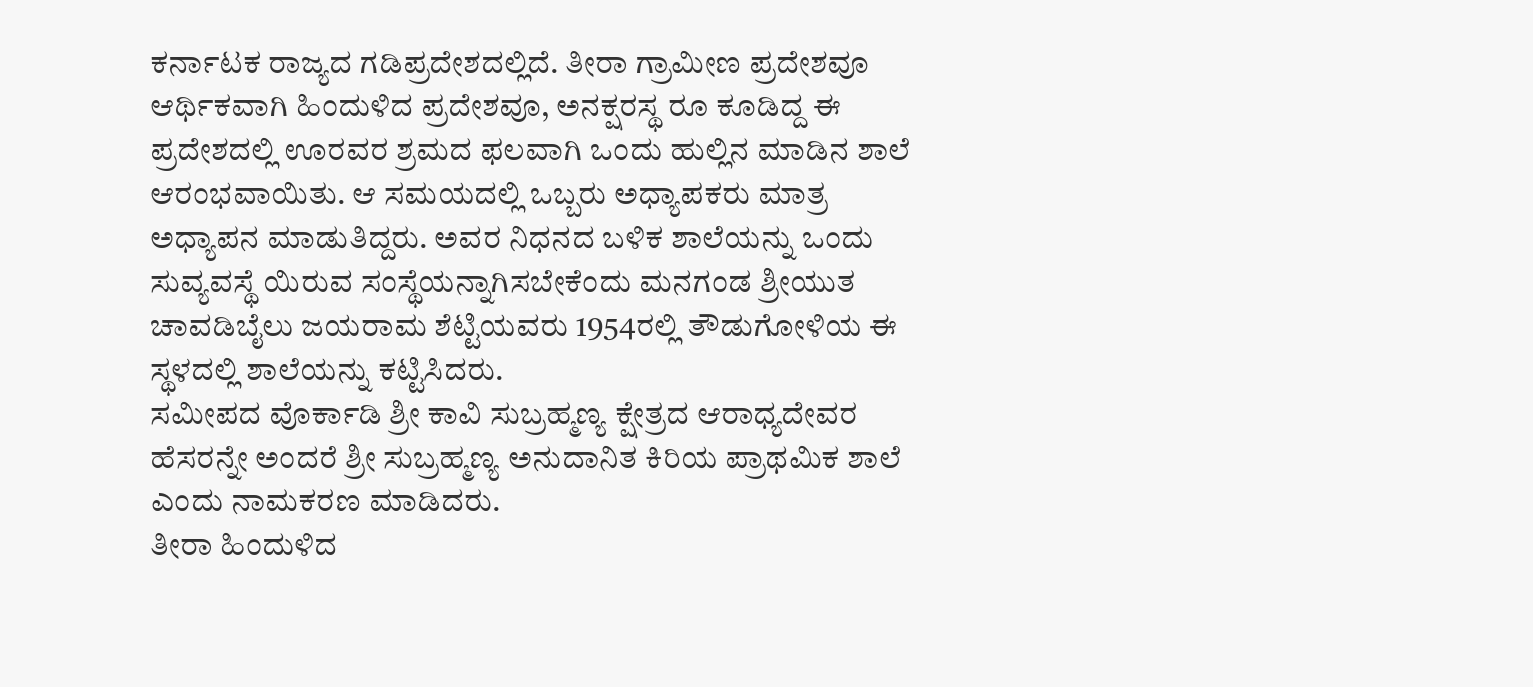ಕರ್ನಾಟಕ ರಾಜ್ಯದ ಗಡಿಪ್ರದೇಶದಲ್ಲಿದೆ. ತೀರಾ ಗ್ರಾಮೀಣ ಪ್ರದೇಶವೂ ಆರ್ಥಿಕವಾಗಿ ಹಿಂದುಳಿದ ಪ್ರದೇಶವೂ, ಅನಕ್ಷರಸ್ಥ ರೂ ಕೂಡಿದ್ದ ಈ ಪ್ರದೇಶದಲ್ಲಿ ಊರವರ ಶ್ರಮದ ಫಲವಾಗಿ ಒಂದು ಹುಲ್ಲಿನ ಮಾಡಿನ ಶಾಲೆ ಆರಂಭವಾಯಿತು. ಆ ಸಮಯದಲ್ಲಿ ಒಬ್ಬರು ಅಧ್ಯಾಪಕರು ಮಾತ್ರ ಅಧ್ಯಾಪನ ಮಾಡುತಿದ್ದರು. ಅವರ ನಿಧನದ ಬಳಿಕ ಶಾಲೆಯನ್ನು ಒಂದು ಸುವ್ಯವಸ್ಥೆ ಯಿರುವ ಸಂಸ್ಥೆಯನ್ನಾಗಿಸಬೇಕೆಂದು ಮನಗಂಡ ಶ್ರೀಯುತ ಚಾವಡಿಬೈಲು ಜಯರಾಮ ಶೆಟ್ಟಿಯವರು 1954ರಲ್ಲಿ ತೌಡುಗೋಳಿಯ ಈ ಸ್ಥಳದಲ್ಲಿ ಶಾಲೆಯನ್ನು ಕಟ್ಟಿಸಿದರು.
ಸಮೀಪದ ವೊರ್ಕಾಡಿ ಶ್ರೀ ಕಾವಿ ಸುಬ್ರಹ್ಮಣ್ಯ ಕ್ಷೇತ್ರದ ಆರಾಧ್ಯದೇವರ ಹೆಸರನ್ನೇ ಅಂದರೆ ಶ್ರೀ ಸುಬ್ರಹ್ಮಣ್ಯ ಅನುದಾನಿತ ಕಿರಿಯ ಪ್ರಾಥಮಿಕ ಶಾಲೆ ಎಂದು ನಾಮಕರಣ ಮಾಡಿದರು.
ತೀರಾ ಹಿಂದುಳಿದ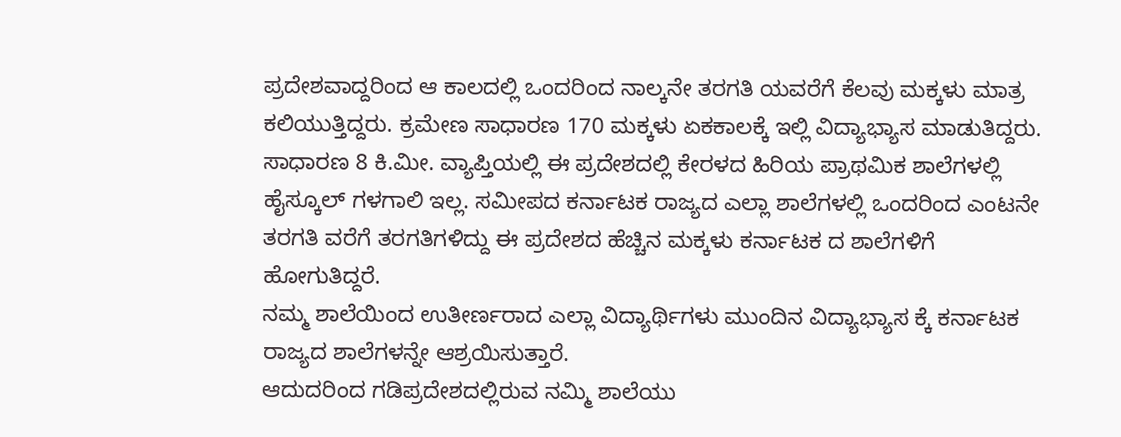ಪ್ರದೇಶವಾದ್ದರಿಂದ ಆ ಕಾಲದಲ್ಲಿ ಒಂದರಿಂದ ನಾಲ್ಕನೇ ತರಗತಿ ಯವರೆಗೆ ಕೆಲವು ಮಕ್ಕಳು ಮಾತ್ರ ಕಲಿಯುತ್ತಿದ್ದರು. ಕ್ರಮೇಣ ಸಾಧಾರಣ 170 ಮಕ್ಕಳು ಏಕಕಾಲಕ್ಕೆ ಇಲ್ಲಿ ವಿದ್ಯಾಭ್ಯಾಸ ಮಾಡುತಿದ್ದರು.
ಸಾಧಾರಣ 8 ಕಿ.ಮೀ. ವ್ಯಾಪ್ತಿಯಲ್ಲಿ ಈ ಪ್ರದೇಶದಲ್ಲಿ ಕೇರಳದ ಹಿರಿಯ ಪ್ರಾಥಮಿಕ ಶಾಲೆಗಳಲ್ಲಿ ಹೈಸ್ಕೂಲ್ ಗಳಗಾಲಿ ಇಲ್ಲ. ಸಮೀಪದ ಕರ್ನಾಟಕ ರಾಜ್ಯದ ಎಲ್ಲಾ ಶಾಲೆಗಳಲ್ಲಿ ಒಂದರಿಂದ ಎಂಟನೇ ತರಗತಿ ವರೆಗೆ ತರಗತಿಗಳಿದ್ದು ಈ ಪ್ರದೇಶದ ಹೆಚ್ಚಿನ ಮಕ್ಕಳು ಕರ್ನಾಟಕ ದ ಶಾಲೆಗಳಿಗೆ ಹೋಗುತಿದ್ದರೆ.
ನಮ್ಮ ಶಾಲೆಯಿಂದ ಉತೀರ್ಣರಾದ ಎಲ್ಲಾ ವಿದ್ಯಾರ್ಥಿಗಳು ಮುಂದಿನ ವಿದ್ಯಾಭ್ಯಾಸ ಕ್ಕೆ ಕರ್ನಾಟಕ ರಾಜ್ಯದ ಶಾಲೆಗಳನ್ನೇ ಆಶ್ರಯಿಸುತ್ತಾರೆ.
ಆದುದರಿಂದ ಗಡಿಪ್ರದೇಶದಲ್ಲಿರುವ ನಮ್ಮಿ ಶಾಲೆಯು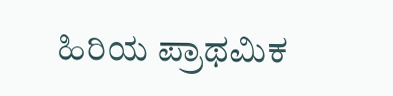ಹಿರಿಯ ಪ್ರಾಥಮಿಕ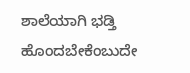ಶಾಲೆಯಾಗಿ ಭಡ್ತಿ ಹೊಂದಬೇಕೆಂಬುದೇ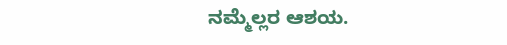ನಮ್ಮೆಲ್ಲರ ಆಶಯ.